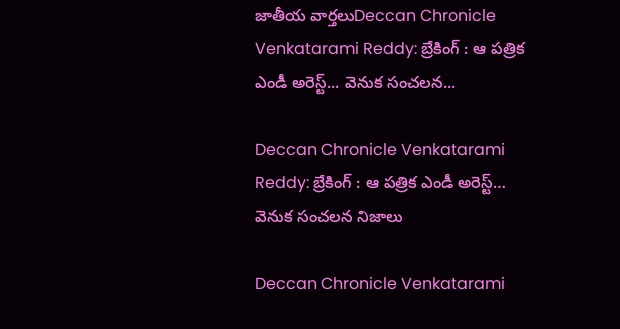జాతీయ వార్తలుDeccan Chronicle Venkatarami Reddy: బ్రేకింగ్ : ఆ పత్రిక ఎండీ అరెస్ట్... వెనుక సంచలన...

Deccan Chronicle Venkatarami Reddy: బ్రేకింగ్ : ఆ పత్రిక ఎండీ అరెస్ట్… వెనుక సంచలన నిజాలు

Deccan Chronicle Venkatarami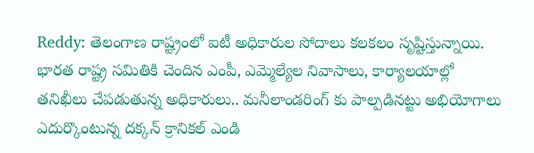Reddy: తెలంగాణ రాష్ట్రంలో ఐటీ అధికారుల సోదాలు కలకలం సృష్టిస్తున్నాయి. భారత రాష్ట్ర సమితికి చెందిన ఎంపీ, ఎమ్మెల్యేల నివాసాలు, కార్యాలయాల్లో తనిఖీలు చేపడుతున్న అధికారులు.. మనీలాండరింగ్ కు పాల్పడినట్టు అభియోగాలు ఎదుర్కొంటున్న దక్కన్ క్రానికల్ ఎండి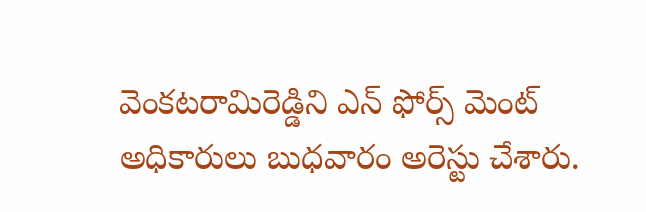వెంకటరామిరెడ్డిని ఎన్ ఫోర్స్ మెంట్ అధికారులు బుధవారం అరెస్టు చేశారు.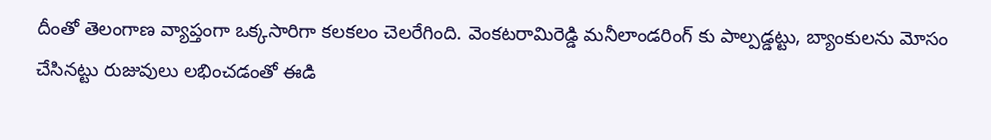దీంతో తెలంగాణ వ్యాప్తంగా ఒక్కసారిగా కలకలం చెలరేగింది. వెంకటరామిరెడ్డి మనీలాండరింగ్ కు పాల్పడ్డట్టు, బ్యాంకులను మోసం చేసినట్టు రుజువులు లభించడంతో ఈడి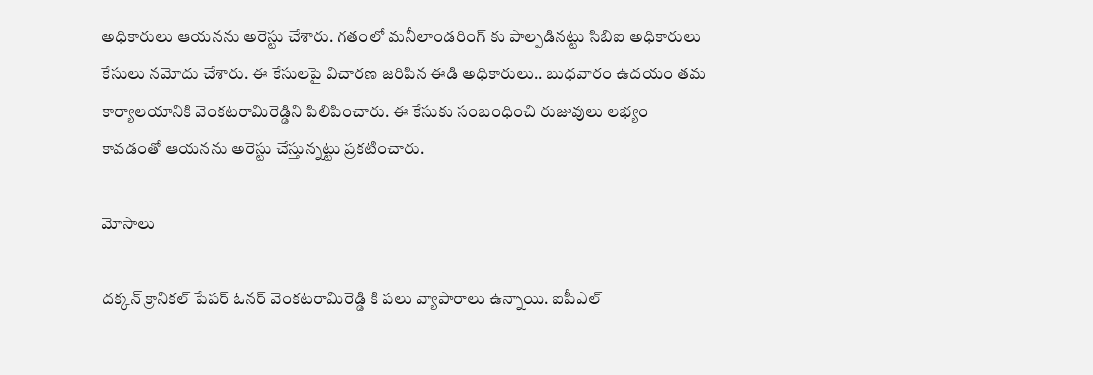అధికారులు ఆయనను అరెస్టు చేశారు. గతంలో మనీలాండరింగ్ కు పాల్పడినట్టు సిబిఐ అధికారులు కేసులు నమోదు చేశారు. ఈ కేసులపై విచారణ జరిపిన ఈడి అధికారులు.. బుధవారం ఉదయం తమ కార్యాలయానికి వెంకటరామిరెడ్డిని పిలిపించారు. ఈ కేసుకు సంబంధించి రుజువులు లభ్యం కావడంతో ఆయనను అరెస్టు చేస్తున్నట్టు ప్రకటించారు.

మోసాలు

దక్కన్ క్రానికల్ పేపర్ ఓనర్ వెంకటరామిరెడ్డి కి పలు వ్యాపారాలు ఉన్నాయి. ఐపీఎల్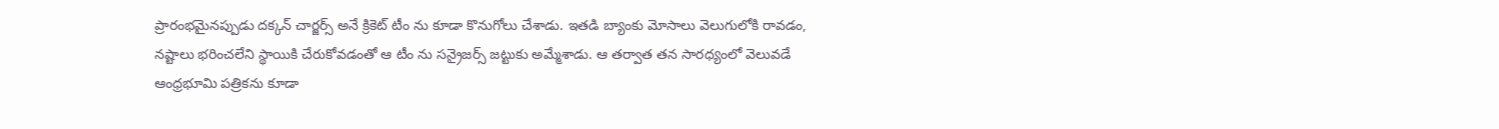ప్రారంభమైనప్పుడు దక్కన్ చార్జర్స్ అనే క్రికెట్ టీం ను కూడా కొనుగోలు చేశాడు. ఇతడి బ్యాంకు మోసాలు వెలుగులోకి రావడం, నష్టాలు భరించలేని స్థాయికి చేరుకోవడంతో ఆ టీం ను సన్రైజర్స్ జట్టుకు అమ్మేశాడు. ఆ తర్వాత తన సారధ్యంలో వెలువడే ఆంధ్రభూమి పత్రికను కూడా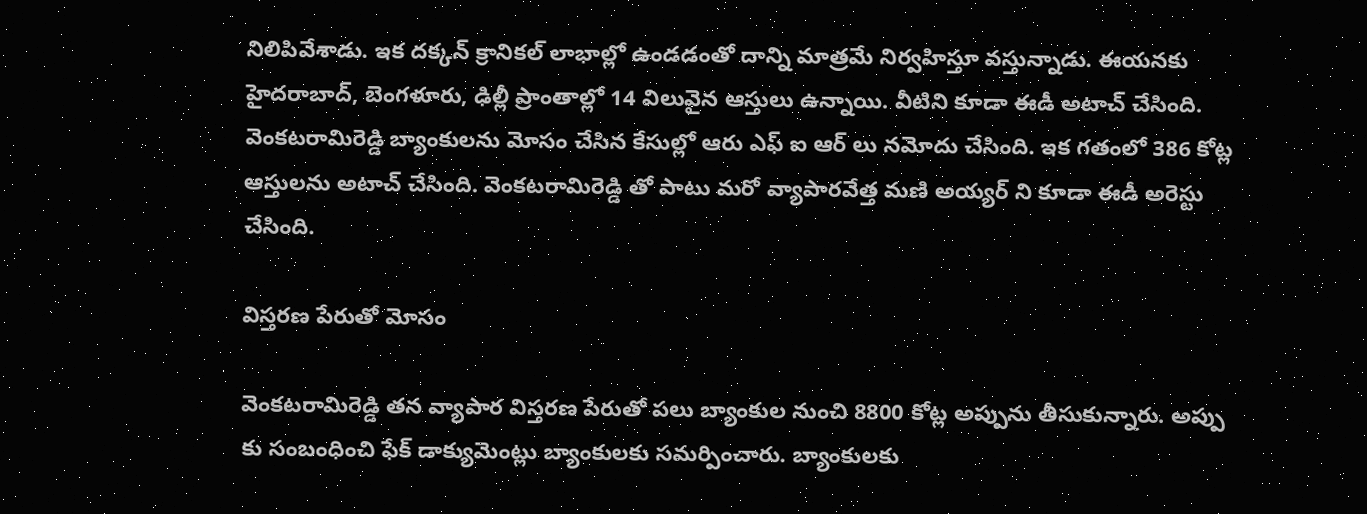నిలిపివేశాడు. ఇక దక్కన్ క్రానికల్ లాభాల్లో ఉండడంతో దాన్ని మాత్రమే నిర్వహిస్తూ వస్తున్నాడు. ఈయనకు హైదరాబాద్, బెంగళూరు, ఢిల్లీ ప్రాంతాల్లో 14 విలువైన ఆస్తులు ఉన్నాయి. వీటిని కూడా ఈడీ అటాచ్ చేసింది. వెంకటరామిరెడ్డి బ్యాంకులను మోసం చేసిన కేసుల్లో ఆరు ఎఫ్ ఐ ఆర్ లు నమోదు చేసింది. ఇక గతంలో 386 కోట్ల ఆస్తులను అటాచ్ చేసింది. వెంకటరామిరెడ్డి తో పాటు మరో వ్యాపారవేత్త మణి అయ్యర్ ని కూడా ఈడీ అరెస్టు చేసింది.

విస్తరణ పేరుతో మోసం

వెంకటరామిరెడ్డి తన వ్యాపార విస్తరణ పేరుతో పలు బ్యాంకుల నుంచి 8800 కోట్ల అప్పును తీసుకున్నారు. అప్పు కు సంబంధించి ఫేక్ డాక్యుమెంట్లు బ్యాంకులకు సమర్పించారు. బ్యాంకులకు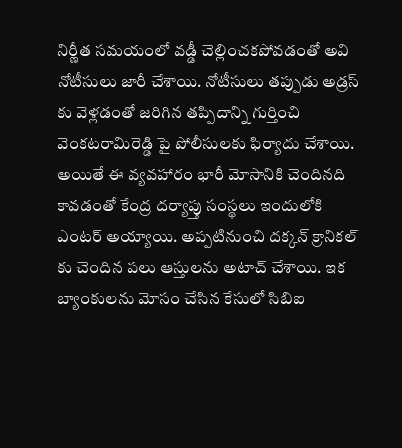నిర్ణీత సమయంలో వడ్డీ చెల్లించకపోవడంతో అవి నోటీసులు జారీ చేశాయి. నోటీసులు తప్పుడు అడ్రస్ కు వెళ్లడంతో జరిగిన తప్పిదాన్ని గుర్తించి వెంకటరామిరెడ్డి పై పోలీసులకు ఫిర్యాదు చేశాయి. అయితే ఈ వ్యవహారం భారీ మోసానికి చెందినది కావడంతో కేంద్ర దర్యాప్తు సంస్థలు ఇందులోకి ఎంటర్ అయ్యాయి. అప్పటినుంచి దక్కన్ క్రానికల్ కు చెందిన పలు ఆస్తులను అటాచ్ చేశాయి. ఇక బ్యాంకులను మోసం చేసిన కేసులో సిబిఐ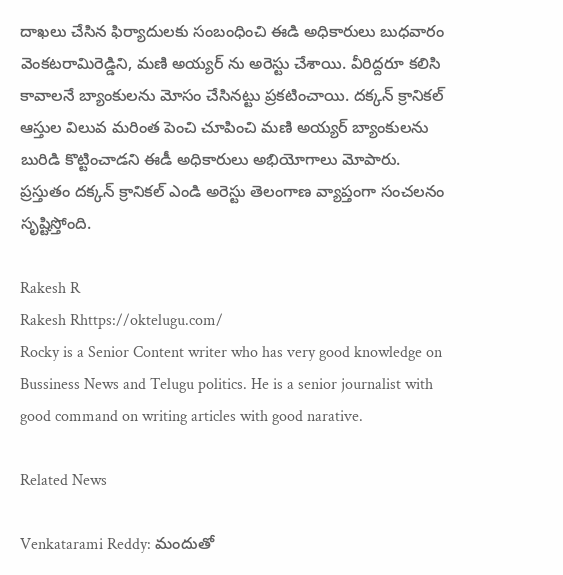దాఖలు చేసిన ఫిర్యాదులకు సంబంధించి ఈడి అధికారులు బుధవారం వెంకటరామిరెడ్డిని, మణి అయ్యర్ ను అరెస్టు చేశాయి. వీరిద్దరూ కలిసి కావాలనే బ్యాంకులను మోసం చేసినట్టు ప్రకటించాయి. దక్కన్ క్రానికల్ ఆస్తుల విలువ మరింత పెంచి చూపించి మణి అయ్యర్ బ్యాంకులను బురిడి కొట్టించాడని ఈడీ అధికారులు అభియోగాలు మోపారు. ప్రస్తుతం దక్కన్ క్రానికల్ ఎండి అరెస్టు తెలంగాణ వ్యాప్తంగా సంచలనం సృష్టిస్తోంది.

Rakesh R
Rakesh Rhttps://oktelugu.com/
Rocky is a Senior Content writer who has very good knowledge on Bussiness News and Telugu politics. He is a senior journalist with good command on writing articles with good narative.

Related News

Venkatarami Reddy: మందుతో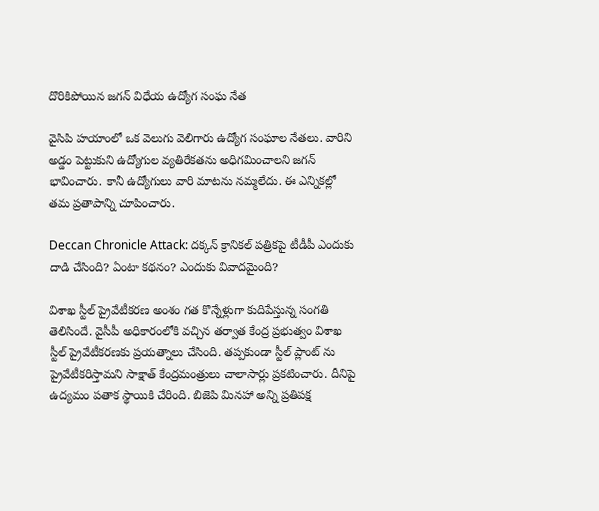దొరికిపోయిన జగన్ విధేయ ఉద్యోగ సంఘ నేత

వైసిపి హయాంలో ఒక వెలుగు వెలిగారు ఉద్యోగ సంఘాల నేతలు. వారిని అడ్డం పెట్టుకుని ఉద్యోగుల వ్యతిరేకతను అధిగమించాలని జగన్ భావించారు. కానీ ఉద్యోగులు వారి మాటను నమ్మలేదు. ఈ ఎన్నికల్లో తమ ప్రతాపాన్ని చూపించారు.

Deccan Chronicle Attack: దక్కన్ క్రానికల్ పత్రికపై టీడీపీ ఎందుకు దాడి చేసింది? ఏంటా కథనం? ఎందుకు వివాదమైంది?

విశాఖ స్టీల్ ప్రైవేటీకరణ అంశం గత కొన్నేళ్లుగా కుదిపేస్తున్న సంగతి తెలిసిందే. వైసీపీ అధికారంలోకి వచ్చిన తర్వాత కేంద్ర ప్రభుత్వం విశాఖ స్టీల్ ప్రైవేటీకరణకు ప్రయత్నాలు చేసింది. తప్పకుండా స్టీల్ ప్లాంట్ ను ప్రైవేటీకరిస్తామని సాక్షాత్ కేంద్రమంత్రులు చాలాసార్లు ప్రకటించారు. దీనిపై ఉద్యమం పతాక స్థాయికి చేరింది. బిజెపి మినహా అన్ని ప్రతిపక్ష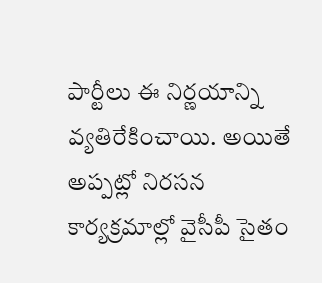పార్టీలు ఈ నిర్ణయాన్ని వ్యతిరేకించాయి. అయితే అప్పట్లో నిరసన కార్యక్రమాల్లో వైసీపీ సైతం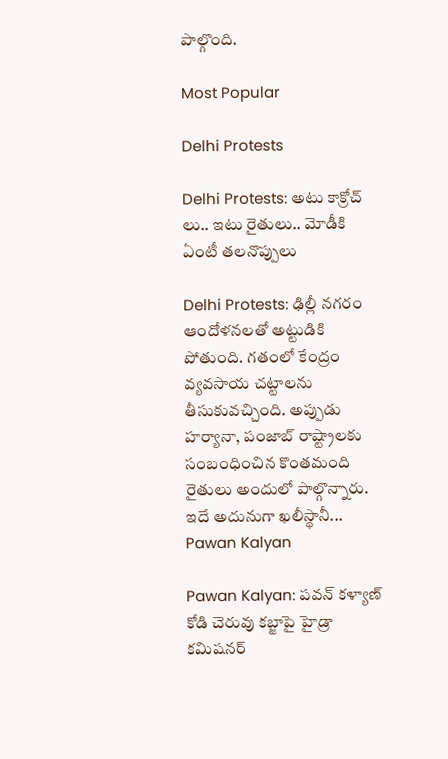పాల్గొంది.

Most Popular

Delhi Protests

Delhi Protests: అటు కాక్రోచ్ లు.. ఇటు రైతులు.. మోడీకి ఏంటీ తలనొప్పులు

Delhi Protests: ఢిల్లీ నగరం ఆందోళనలతో అట్టుడికి పోతుంది. గతంలో కేంద్రం వ్యవసాయ చట్టాలను తీసుకువచ్చింది. అప్పుడు హర్యానా, పంజాబ్ రాష్ట్రాలకు సంబంధించిన కొంతమంది రైతులు అందులో పాల్గొన్నారు. ఇదే అదునుగా ఖలీస్థానీ...
Pawan Kalyan

Pawan Kalyan: పవన్ కళ్యాణ్ కోడి చెరువు కబ్జాపై హైడ్రా కమిషనర్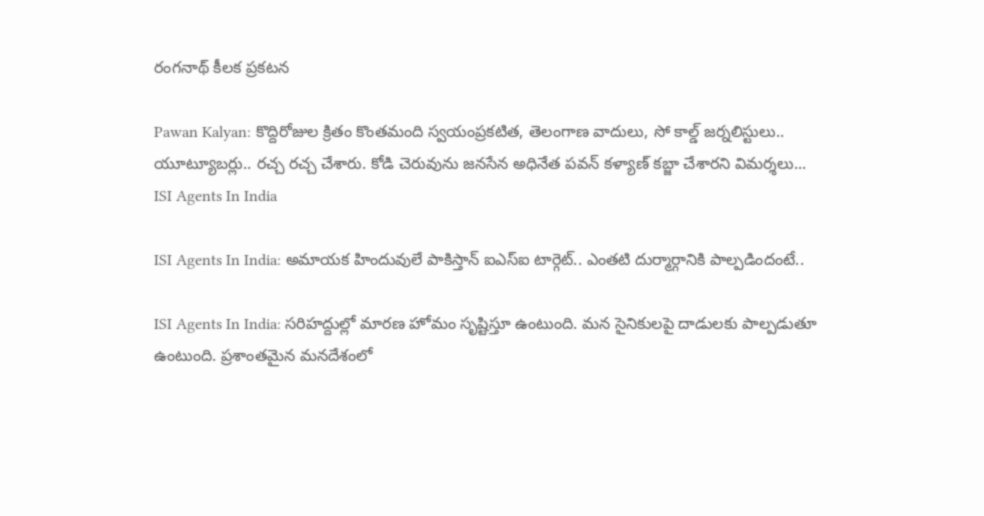రంగనాథ్ కీలక ప్రకటన

Pawan Kalyan: కొద్దిరోజుల క్రితం కొంతమంది స్వయంప్రకటిత, తెలంగాణ వాదులు, సో కాల్డ్ జర్నలిస్టులు.. యూట్యూబర్లు.. రచ్చ రచ్చ చేశారు. కోడి చెరువును జనసేన అధినేత పవన్ కళ్యాణ్ కబ్జా చేశారని విమర్శలు...
ISI Agents In India

ISI Agents In India: అమాయక హిందువులే పాకిస్తాన్ ఐఎస్ఐ టార్గెట్.. ఎంతటి దుర్మార్గానికి పాల్పడిందంటే..

ISI Agents In India: సరిహద్దుల్లో మారణ హోమం సృష్టిస్తూ ఉంటుంది. మన సైనికులపై దాడులకు పాల్పడుతూ ఉంటుంది. ప్రశాంతమైన మనదేశంలో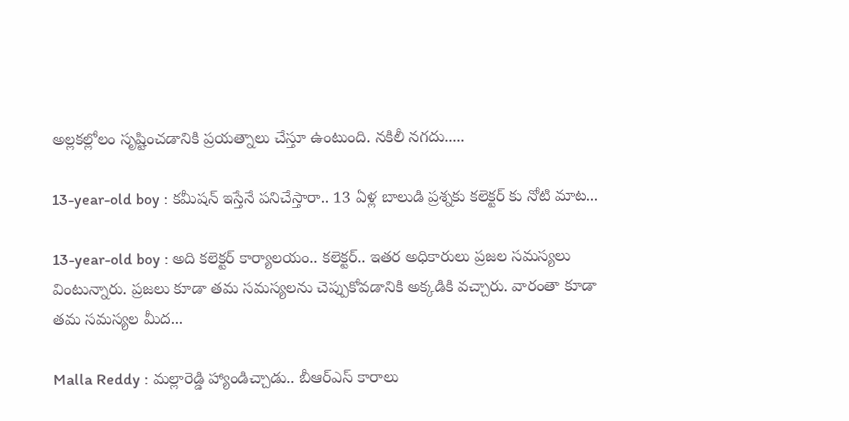అల్లకల్లోలం సృష్టించడానికి ప్రయత్నాలు చేస్తూ ఉంటుంది. నకిలీ నగదు.....

13-year-old boy : కమీషన్ ఇస్తేనే పనిచేస్తారా.. 13 ఏళ్ల బాలుడి ప్రశ్నకు కలెక్టర్ కు నోటి మాట...

13-year-old boy : అది కలెక్టర్ కార్యాలయం.. కలెక్టర్.. ఇతర అధికారులు ప్రజల సమస్యలు వింటున్నారు. ప్రజలు కూడా తమ సమస్యలను చెప్పుకోవడానికి అక్కడికి వచ్చారు. వారంతా కూడా తమ సమస్యల మీద...

Malla Reddy : మల్లారెడ్డి హ్యాండిచ్చాడు.. బీఆర్ఎస్ కారాలు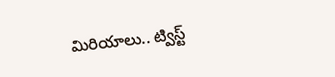మిరియాలు.. ట్విస్ట్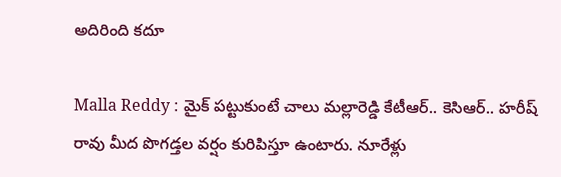అదిరింది కదూ

Malla Reddy : మైక్ పట్టుకుంటే చాలు మల్లారెడ్డి కేటీఆర్.. కెసిఆర్.. హరీష్ రావు మీద పొగడ్తల వర్షం కురిపిస్తూ ఉంటారు. నూరేళ్లు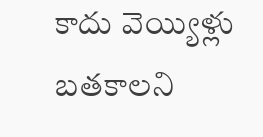కాదు వెయ్యిళ్లు బతకాలని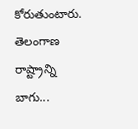కోరుతుంటారు. తెలంగాణ రాష్ట్రాన్ని బాగు...